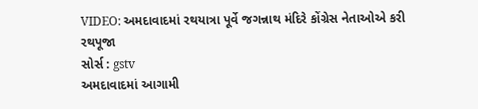VIDEO: અમદાવાદમાં રથયાત્રા પૂર્વે જગન્નાથ મંદિરે કોંગ્રેસ નેતાઓએ કરી રથપૂજા
સોર્સ : gstv
અમદાવાદમાં આગામી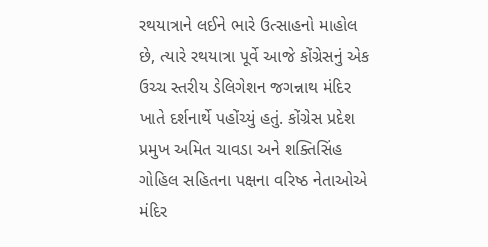રથયાત્રાને લઈને ભારે ઉત્સાહનો માહોલ છે, ત્યારે રથયાત્રા પૂર્વે આજે કોંગ્રેસનું એક ઉચ્ચ સ્તરીય ડેલિગેશન જગન્નાથ મંદિર ખાતે દર્શનાર્થે પહોંચ્યું હતું. કોંગ્રેસ પ્રદેશ પ્રમુખ અમિત ચાવડા અને શક્તિસિંહ ગોહિલ સહિતના પક્ષના વરિષ્ઠ નેતાઓએ મંદિર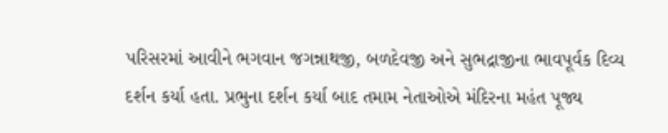પરિસરમાં આવીને ભગવાન જગન્નાથજી, બળદેવજી અને સુભદ્રાજીના ભાવપૂર્વક દિવ્ય દર્શન કર્યા હતા. પ્રભુના દર્શન કર્યા બાદ તમામ નેતાઓએ મંદિરના મહંત પૂજ્ય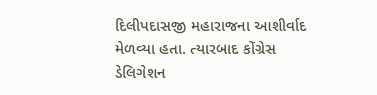દિલીપદાસજી મહારાજના આશીર્વાદ મેળવ્યા હતા. ત્યારબાદ કોંગ્રેસ ડેલિગેશન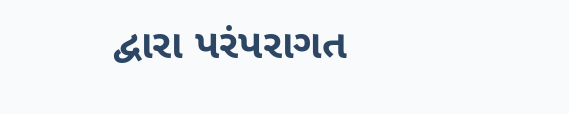દ્વારા પરંપરાગત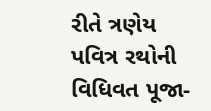રીતે ત્રણેય પવિત્ર રથોની વિધિવત પૂજા-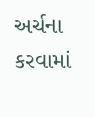અર્ચના કરવામાં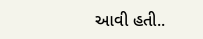આવી હતી..